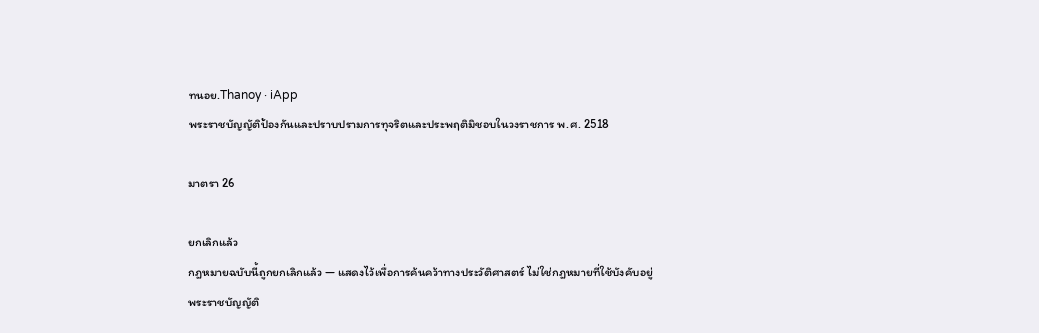ทนอย.Thanoy · iApp
พระราชบัญญัติป้องกันและปราบปรามการทุจริตและประพฤติมิชอบในวงราชการ พ.ศ. 2518

มาตรา 26

ยกเลิกแล้ว
กฎหมายฉบับนี้ถูกยกเลิกแล้ว — แสดงไว้เพื่อการค้นคว้าทางประวัติศาสตร์ ไม่ใช่กฎหมายที่ใช้บังคับอยู่
พระราชบัญญัติ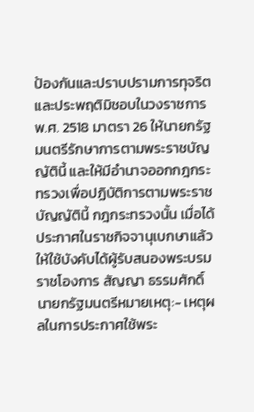ป้องกันและปราบปรามการทุจริตและประพฤติมิชอบในวงราชการ พ.ศ. 2518 มาตรา 26 ให้นายกรัฐมนตรีรักษาการตามพระราชบัญญัตินี้ และให้มีอำนาจออกกฎกระทรวงเพื่อปฏิบัติการตามพระราชบัญญัตินี้ กฎกระทรวงนั้น เมื่อได้ประกาศในราชกิจจานุเบกษาแล้วให้ใช้บังคับได้ผู้รับสนองพระบรมราชโองการ สัญญา ธรรมศักดิ์ นายกรัฐมนตรีหมายเหตุ:- เหตุผลในการประกาศใช้พระ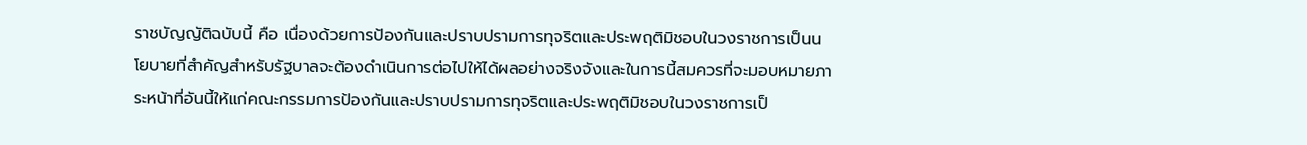ราชบัญญัติฉบับนี้ คือ เนื่องด้วยการป้องกันและปราบปรามการทุจริตและประพฤติมิชอบในวงราชการเป็นนโยบายที่สำคัญสำหรับรัฐบาลจะต้องดำเนินการต่อไปให้ได้ผลอย่างจริงจังและในการนี้สมควรที่จะมอบหมายภาระหน้าที่อันนี้ให้แก่คณะกรรมการป้องกันและปราบปรามการทุจริตและประพฤติมิชอบในวงราชการเป็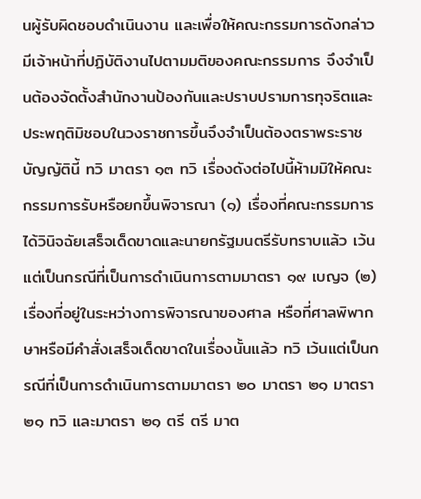นผู้รับผิดชอบดำเนินงาน และเพื่อให้คณะกรรมการดังกล่าวมีเจ้าหน้าที่ปฏิบัติงานไปตามมติของคณะกรรมการ จึงจำเป็นต้องจัดตั้งสำนักงานป้องกันและปราบปรามการทุจริตและประพฤติมิชอบในวงราชการขึ้นจึงจำเป็นต้องตราพระราชบัญญัตินี้ ทวิ มาตรา ๑๓ ทวิ เรื่องดังต่อไปนี้ห้ามมิให้คณะกรรมการรับหรือยกขึ้นพิจารณา (๑) เรื่องที่คณะกรรมการได้วินิจฉัยเสร็จเด็ดขาดและนายกรัฐมนตรีรับทราบแล้ว เว้นแต่เป็นกรณีที่เป็นการดำเนินการตามมาตรา ๑๙ เบญจ (๒) เรื่องที่อยู่ในระหว่างการพิจารณาของศาล หรือที่ศาลพิพากษาหรือมีคำสั่งเสร็จเด็ดขาดในเรื่องนั้นแล้ว ทวิ เว้นแต่เป็นกรณีที่เป็นการดำเนินการตามมาตรา ๒๐ มาตรา ๒๑ มาตรา ๒๑ ทวิ และมาตรา ๒๑ ตรี ตรี มาต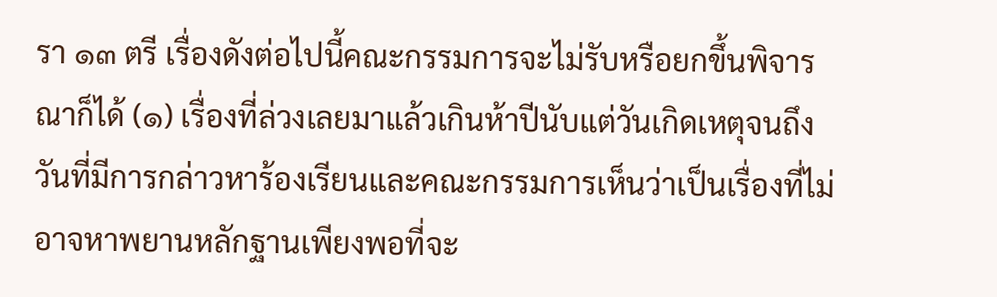รา ๑๓ ตรี เรื่องดังต่อไปนี้คณะกรรมการจะไม่รับหรือยกขึ้นพิจารณาก็ได้ (๑) เรื่องที่ล่วงเลยมาแล้วเกินห้าปีนับแต่วันเกิดเหตุจนถึงวันที่มีการกล่าวหาร้องเรียนและคณะกรรมการเห็นว่าเป็นเรื่องที่ไม่อาจหาพยานหลักฐานเพียงพอที่จะ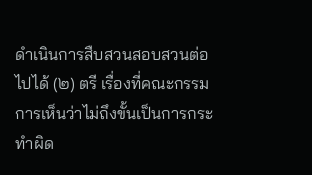ดำเนินการสืบสวนสอบสวนต่อไปได้ (๒) ตรี เรื่องที่คณะกรรมการเห็นว่าไม่ถึงขั้นเป็นการกระทำผิด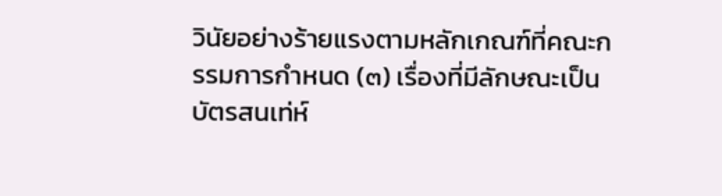วินัยอย่างร้ายแรงตามหลักเกณฑ์ที่คณะกรรมการกำหนด (๓) เรื่องที่มีลักษณะเป็นบัตรสนเท่ห์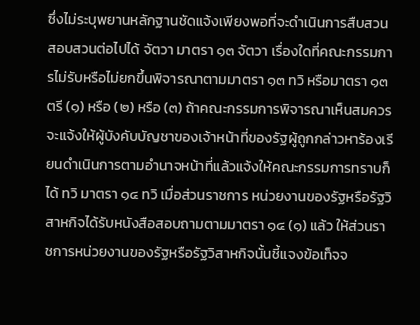ซึ่งไม่ระบุพยานหลักฐานชัดแจ้งเพียงพอที่จะดำเนินการสืบสวนสอบสวนต่อไปได้ จัตวา มาตรา ๑๓ จัตวา เรื่องใดที่คณะกรรมการไม่รับหรือไม่ยกขึ้นพิจารณาตามมาตรา ๑๓ ทวิ หรือมาตรา ๑๓ ตรี (๑) หรือ (๒) หรือ (๓) ถ้าคณะกรรมการพิจารณาเห็นสมควร จะแจ้งให้ผู้บังคับบัญชาของเจ้าหน้าที่ของรัฐผู้ถูกกล่าวหาร้องเรียนดำเนินการตามอำนาจหน้าที่แล้วแจ้งให้คณะกรรมการทราบก็ได้ ทวิ มาตรา ๑๔ ทวิ เมื่อส่วนราชการ หน่วยงานของรัฐหรือรัฐวิสาหกิจได้รับหนังสือสอบถามตามมาตรา ๑๔ (๑) แล้ว ให้ส่วนราชการหน่วยงานของรัฐหรือรัฐวิสาหกิจนั้นชี้แจงข้อเท็จจ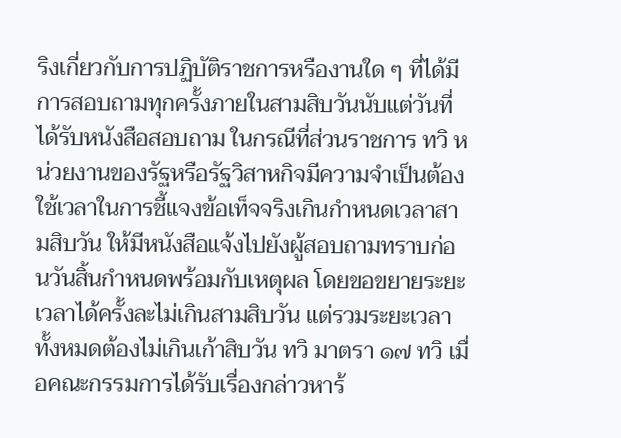ริงเกี่ยวกับการปฏิบัติราชการหรืองานใด ๆ ที่ได้มีการสอบถามทุกครั้งภายในสามสิบวันนับแต่วันที่ได้รับหนังสือสอบถาม ในกรณีที่ส่วนราชการ ทวิ หน่วยงานของรัฐหรือรัฐวิสาหกิจมีความจำเป็นต้องใช้เวลาในการชี้แจงข้อเท็จจริงเกินกำหนดเวลาสามสิบวัน ให้มีหนังสือแจ้งไปยังผู้สอบถามทราบก่อนวันสิ้นกำหนดพร้อมกับเหตุผล โดยขอขยายระยะเวลาได้ครั้งละไม่เกินสามสิบวัน แต่รวมระยะเวลาทั้งหมดต้องไม่เกินเก้าสิบวัน ทวิ มาตรา ๑๗ ทวิ เมื่อคณะกรรมการได้รับเรื่องกล่าวหาร้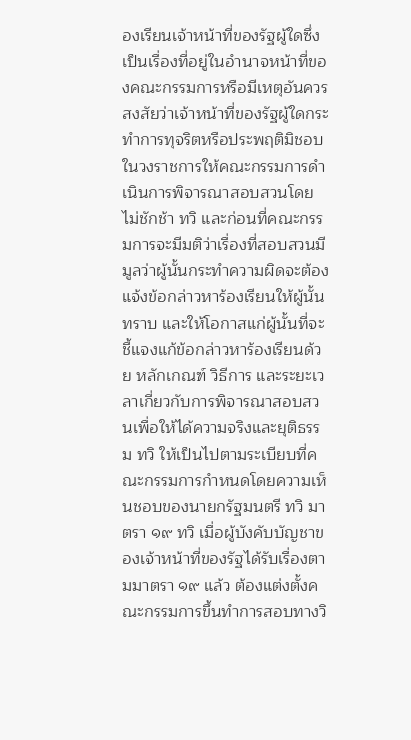องเรียนเจ้าหน้าที่ของรัฐผู้ใดซึ่งเป็นเรื่องที่อยู่ในอำนาจหน้าที่ของคณะกรรมการหรือมีเหตุอันควรสงสัยว่าเจ้าหน้าที่ของรัฐผู้ใดกระทำการทุจริตหรือประพฤติมิชอบในวงราชการให้คณะกรรมการดำเนินการพิจารณาสอบสวนโดยไม่ชักช้า ทวิ และก่อนที่คณะกรรมการจะมีมติว่าเรื่องที่สอบสวนมีมูลว่าผู้นั้นกระทำความผิดจะต้องแจ้งข้อกล่าวหาร้องเรียนให้ผู้นั้นทราบ และให้โอกาสแก่ผู้นั้นที่จะชี้แจงแก้ข้อกล่าวหาร้องเรียนด้วย หลักเกณฑ์ วิธีการ และระยะเวลาเกี่ยวกับการพิจารณาสอบสวนเพื่อให้ได้ความจริงและยุติธรรม ทวิ ให้เป็นไปตามระเบียบที่คณะกรรมการกำหนดโดยความเห็นชอบของนายกรัฐมนตรี ทวิ มาตรา ๑๙ ทวิ เมื่อผู้บังคับบัญชาของเจ้าหน้าที่ของรัฐได้รับเรื่องตามมาตรา ๑๙ แล้ว ต้องแต่งตั้งคณะกรรมการขึ้นทำการสอบทางวิ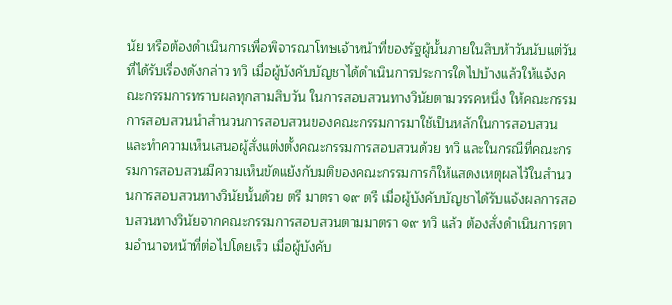นัย หรือต้องดำเนินการเพื่อพิจารณาโทษเจ้าหน้าที่ของรัฐผู้นั้นภายในสิบห้าวันนับแต่วันที่ได้รับเรื่องดังกล่าว ทวิ เมื่อผู้บังคับบัญชาได้ดำเนินการประการใดไปบ้างแล้วให้แจ้งคณะกรรมการทราบผลทุกสามสิบวัน ในการสอบสวนทางวินัยตามวรรคหนึ่ง ให้คณะกรรมการสอบสวนนำสำนวนการสอบสวนของคณะกรรมการมาใช้เป็นหลักในการสอบสวนและทำความเห็นเสนอผู้สั่งแต่งตั้งคณะกรรมการสอบสวนด้วย ทวิ และในกรณีที่คณะกรรมการสอบสวนมีความเห็นขัดแย้งกับมติของคณะกรรมการก็ให้แสดงเหตุผลไว้ในสำนวนการสอบสวนทางวินัยนั้นด้วย ตรี มาตรา ๑๙ ตรี เมื่อผู้บังคับบัญชาได้รับแจ้งผลการสอบสวนทางวินัยจากคณะกรรมการสอบสวนตามมาตรา ๑๙ ทวิ แล้ว ต้องสั่งดำเนินการตามอำนาจหน้าที่ต่อไปโดยเร็ว เมื่อผู้บังคับ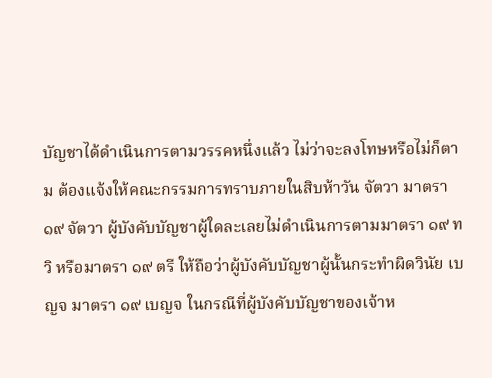บัญชาได้ดำเนินการตามวรรคหนึ่งแล้ว ไม่ว่าจะลงโทษหรือไม่ก็ตาม ต้องแจ้งให้คณะกรรมการทราบภายในสิบห้าวัน จัตวา มาตรา ๑๙ จัตวา ผู้บังคับบัญชาผู้ใดละเลยไม่ดำเนินการตามมาตรา ๑๙ ทวิ หรือมาตรา ๑๙ ตรี ให้ถือว่าผู้บังคับบัญชาผู้นั้นกระทำผิดวินัย เบญจ มาตรา ๑๙ เบญจ ในกรณีที่ผู้บังคับบัญชาของเจ้าห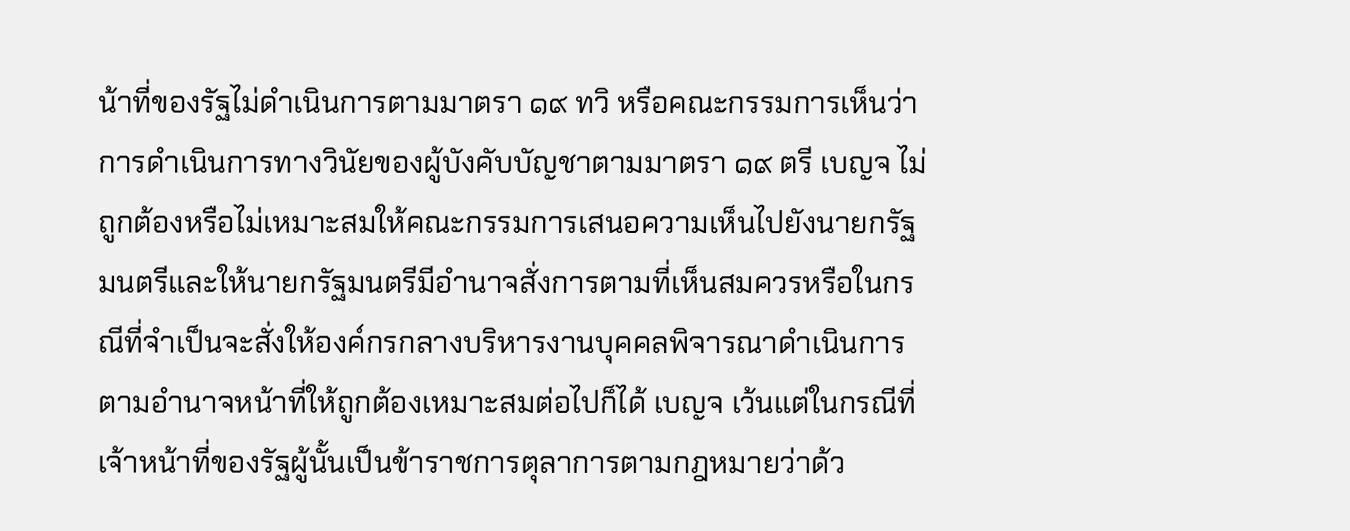น้าที่ของรัฐไม่ดำเนินการตามมาตรา ๑๙ ทวิ หรือคณะกรรมการเห็นว่าการดำเนินการทางวินัยของผู้บังคับบัญชาตามมาตรา ๑๙ ตรี เบญจ ไม่ถูกต้องหรือไม่เหมาะสมให้คณะกรรมการเสนอความเห็นไปยังนายกรัฐมนตรีและให้นายกรัฐมนตรีมีอำนาจสั่งการตามที่เห็นสมควรหรือในกรณีที่จำเป็นจะสั่งให้องค์กรกลางบริหารงานบุคคลพิจารณาดำเนินการตามอำนาจหน้าที่ให้ถูกต้องเหมาะสมต่อไปก็ได้ เบญจ เว้นแต่ในกรณีที่เจ้าหน้าที่ของรัฐผู้นั้นเป็นข้าราชการตุลาการตามกฎหมายว่าด้ว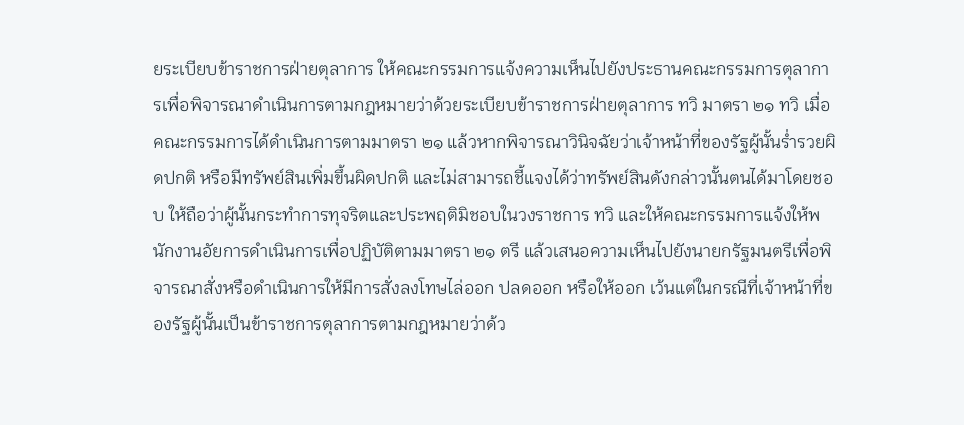ยระเบียบข้าราชการฝ่ายตุลาการ ให้คณะกรรมการแจ้งความเห็นไปยังประธานคณะกรรมการตุลาการเพื่อพิจารณาดำเนินการตามกฎหมายว่าด้วยระเบียบข้าราชการฝ่ายตุลาการ ทวิ มาตรา ๒๑ ทวิ เมื่อคณะกรรมการได้ดำเนินการตามมาตรา ๒๑ แล้วหากพิจารณาวินิจฉัยว่าเจ้าหน้าที่ของรัฐผู้นั้นร่ำรวยผิดปกติ หรือมีทรัพย์สินเพิ่มขึ้นผิดปกติ และไม่สามารถชี้แจงได้ว่าทรัพย์สินดังกล่าวนั้นตนได้มาโดยชอบ ให้ถือว่าผู้นั้นกระทำการทุจริตและประพฤติมิชอบในวงราชการ ทวิ และให้คณะกรรมการแจ้งให้พนักงานอัยการดำเนินการเพื่อปฏิบัติตามมาตรา ๒๑ ตรี แล้วเสนอความเห็นไปยังนายกรัฐมนตรีเพื่อพิจารณาสั่งหรือดำเนินการให้มีการสั่งลงโทษไล่ออก ปลดออก หรือให้ออก เว้นแต่ในกรณีที่เจ้าหน้าที่ของรัฐผู้นั้นเป็นข้าราชการตุลาการตามกฎหมายว่าด้ว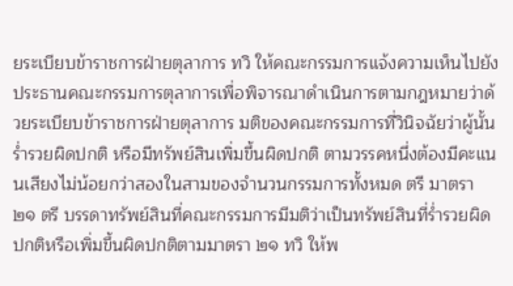ยระเบียบข้าราชการฝ่ายตุลาการ ทวิ ให้คณะกรรมการแจ้งความเห็นไปยังประธานคณะกรรมการตุลาการเพื่อพิจารณาดำเนินการตามกฎหมายว่าด้วยระเบียบข้าราชการฝ่ายตุลาการ มติของคณะกรรมการที่วินิจฉัยว่าผู้นั้นร่ำรวยผิดปกติ หรือมีทรัพย์สินเพิ่มขึ้นผิดปกติ ตามวรรคหนึ่งต้องมีคะแนนเสียงไม่น้อยกว่าสองในสามของจำนวนกรรมการทั้งหมด ตรี มาตรา ๒๑ ตรี บรรดาทรัพย์สินที่คณะกรรมการมีมติว่าเป็นทรัพย์สินที่ร่ำรวยผิดปกติหรือเพิ่มขึ้นผิดปกติตามมาตรา ๒๑ ทวิ ให้พ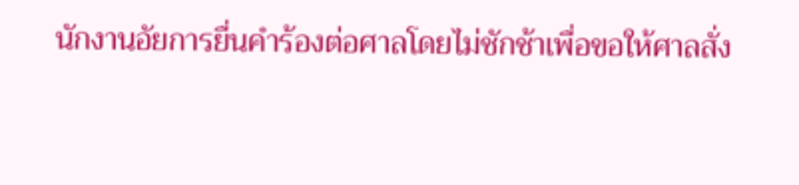นักงานอัยการยื่นคำร้องต่อศาลโดยไม่ชักช้าเพื่อขอให้ศาลสั่ง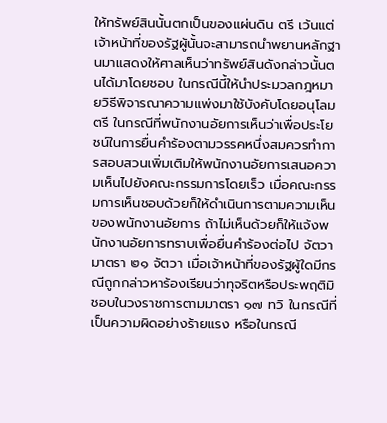ให้ทรัพย์สินนั้นตกเป็นของแผ่นดิน ตรี เว้นแต่เจ้าหน้าที่ของรัฐผู้นั้นจะสามารถนำพยานหลักฐานมาแสดงให้ศาลเห็นว่าทรัพย์สินดังกล่าวนั้นตนได้มาโดยชอบ ในกรณีนี้ให้นำประมวลกฎหมายวิธีพิจารณาความแพ่งมาใช้บังคับโดยอนุโลม ตรี ในกรณีที่พนักงานอัยการเห็นว่าเพื่อประโยชน์ในการยื่นคำร้องตามวรรคหนึ่งสมควรทำการสอบสวนเพิ่มเติมให้พนักงานอัยการเสนอความเห็นไปยังคณะกรรมการโดยเร็ว เมื่อคณะกรรมการเห็นชอบด้วยก็ให้ดำเนินการตามความเห็นของพนักงานอัยการ ถ้าไม่เห็นด้วยก็ให้แจ้งพนักงานอัยการทราบเพื่อยื่นคำร้องต่อไป จัตวา มาตรา ๒๑ จัตวา เมื่อเจ้าหน้าที่ของรัฐผู้ใดมีกรณีถูกกล่าวหาร้องเรียนว่าทุจริตหรือประพฤติมิชอบในวงราชการตามมาตรา ๑๗ ทวิ ในกรณีที่เป็นความผิดอย่างร้ายแรง หรือในกรณี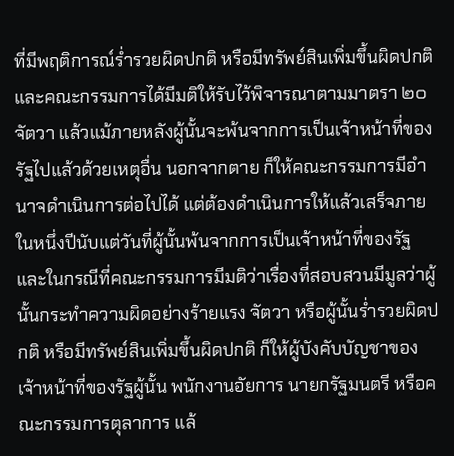ที่มีพฤติการณ์ร่ำรวยผิดปกติ หรือมีทรัพย์สินเพิ่มขึ้นผิดปกติ และคณะกรรมการได้มีมติให้รับไว้พิจารณาตามมาตรา ๒๐ จัตวา แล้วแม้ภายหลังผู้นั้นจะพ้นจากการเป็นเจ้าหน้าที่ของรัฐไปแล้วด้วยเหตุอื่น นอกจากตาย ก็ให้คณะกรรมการมีอำนาจดำเนินการต่อไปได้ แต่ต้องดำเนินการให้แล้วเสร็จภายในหนึ่งปีนับแต่วันที่ผู้นั้นพ้นจากการเป็นเจ้าหน้าที่ของรัฐ และในกรณีที่คณะกรรมการมีมติว่าเรื่องที่สอบสวนมีมูลว่าผู้นั้นกระทำความผิดอย่างร้ายแรง จัตวา หรือผู้นั้นร่ำรวยผิดปกติ หรือมีทรัพย์สินเพิ่มขึ้นผิดปกติ ก็ให้ผู้บังคับบัญชาของเจ้าหน้าที่ของรัฐผู้นั้น พนักงานอัยการ นายกรัฐมนตรี หรือคณะกรรมการตุลาการ แล้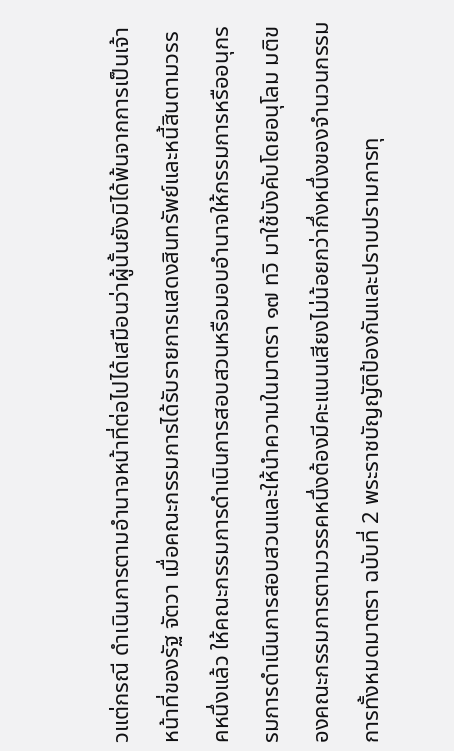วแต่กรณี ดำเนินการตามอำนาจหน้าที่ต่อไปได้เสมือนว่าผู้นั้นยังมิได้พ้นจากการเป็นเจ้าหน้าที่ของรัฐ จัตวา เมื่อคณะกรรมการได้รับรายการแสดงสินทรัพย์และหนี้สินตามวรรคหนึ่งแล้ว ให้คณะกรรมการดำเนินการสอบสวนหรือมอบอำนาจให้กรรมการหรืออนุกรรมการดำเนินการสอบสวนและให้นำความในมาตรา ๑๗ ทวิ มาใช้บังคับโดยอนุโลม มติของคณะกรรมการตามวรรคหนึ่งต้องมีคะแนนเสียงไม่น้อยกว่ากึ่งหนึ่งของจำนวนกรรมการทั้งหมดมาตรา ฉบับที่ 2 พระราชบัญญัติป้องกันและปราบปรามการทุ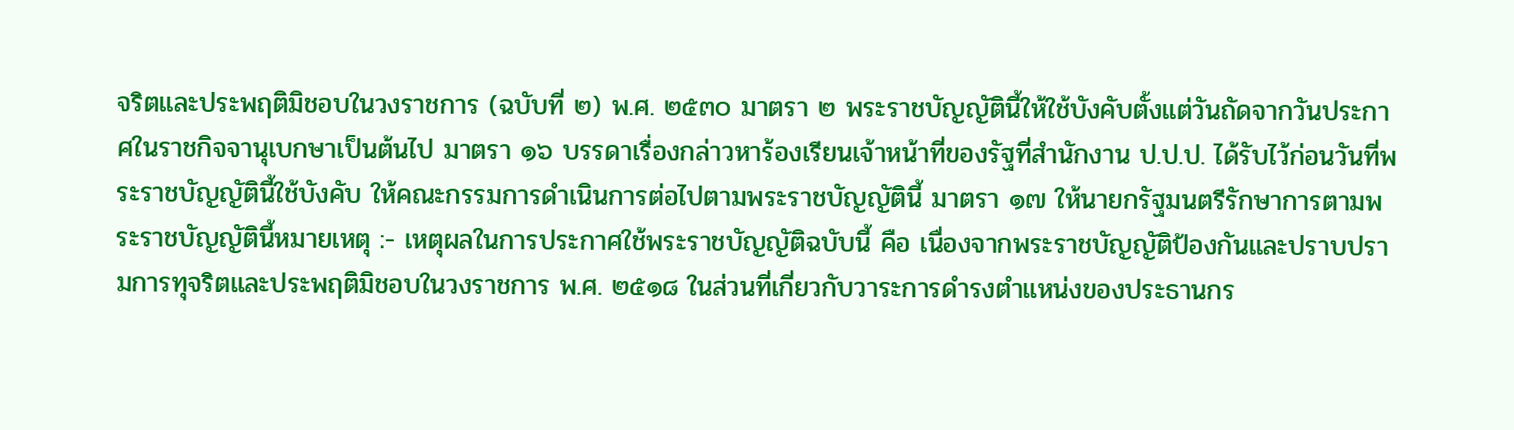จริตและประพฤติมิชอบในวงราชการ (ฉบับที่ ๒) พ.ศ. ๒๕๓๐ มาตรา ๒ พระราชบัญญัตินี้ให้ใช้บังคับตั้งแต่วันถัดจากวันประกาศในราชกิจจานุเบกษาเป็นต้นไป มาตรา ๑๖ บรรดาเรื่องกล่าวหาร้องเรียนเจ้าหน้าที่ของรัฐที่สำนักงาน ป.ป.ป. ได้รับไว้ก่อนวันที่พระราชบัญญัตินี้ใช้บังคับ ให้คณะกรรมการดำเนินการต่อไปตามพระราชบัญญัตินี้ มาตรา ๑๗ ให้นายกรัฐมนตรีรักษาการตามพระราชบัญญัตินี้หมายเหตุ :- เหตุผลในการประกาศใช้พระราชบัญญัติฉบับนี้ คือ เนื่องจากพระราชบัญญัติป้องกันและปราบปรามการทุจริตและประพฤติมิชอบในวงราชการ พ.ศ. ๒๕๑๘ ในส่วนที่เกี่ยวกับวาระการดำรงตำแหน่งของประธานกร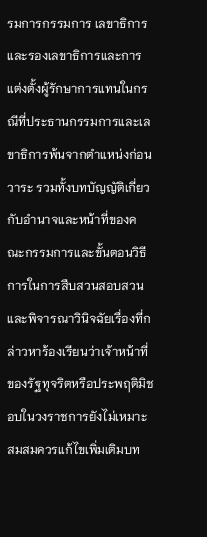รมการกรรมการ เลขาธิการและรองเลขาธิการและการแต่งตั้งผู้รักษาการแทนในกรณีที่ประธานกรรมการและเลขาธิการพ้นจากตำแหน่งก่อนวาระ รวมทั้งบทบัญญัติเกี่ยวกับอำนาจและหน้าที่ของคณะกรรมการและขั้นตอนวิธีการในการสืบสวนสอบสวนและพิจารณาวินิจฉัยเรื่องที่กล่าวหาร้องเรียนว่าเจ้าหน้าที่ของรัฐทุจริตหรือประพฤติมิชอบในวงราชการยังไม่เหมาะสมสมควรแก้ไขเพิ่มเติมบท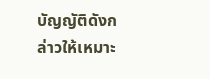บัญญัติดังกล่าวให้เหมาะ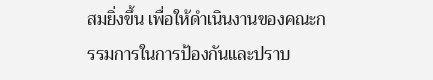สมยิ่งขึ้น เพื่อให้ดำเนินงานของคณะกรรมการในการป้องกันและปราบ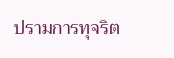ปรามการทุจริต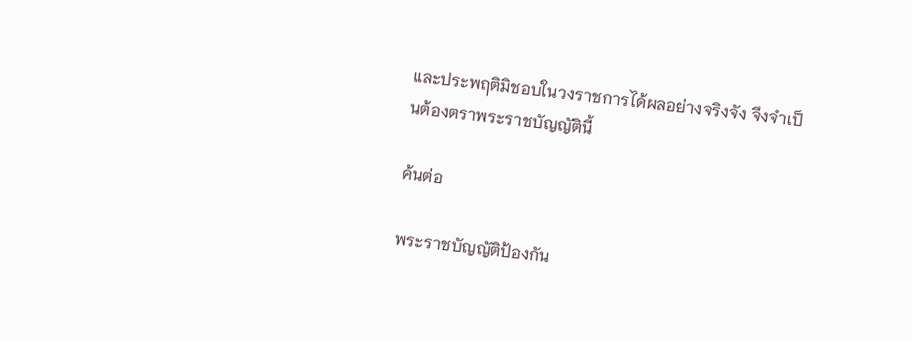และประพฤติมิชอบในวงราชการได้ผลอย่างจริงจัง จึงจำเป็นต้องตราพระราชบัญญัตินี้

ค้นต่อ

พระราชบัญญัติป้องกัน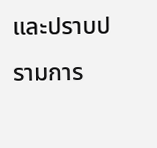และปราบปรามการ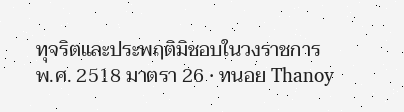ทุจริตและประพฤติมิชอบในวงราชการ พ.ศ. 2518 มาตรา 26 · ทนอย Thanoy